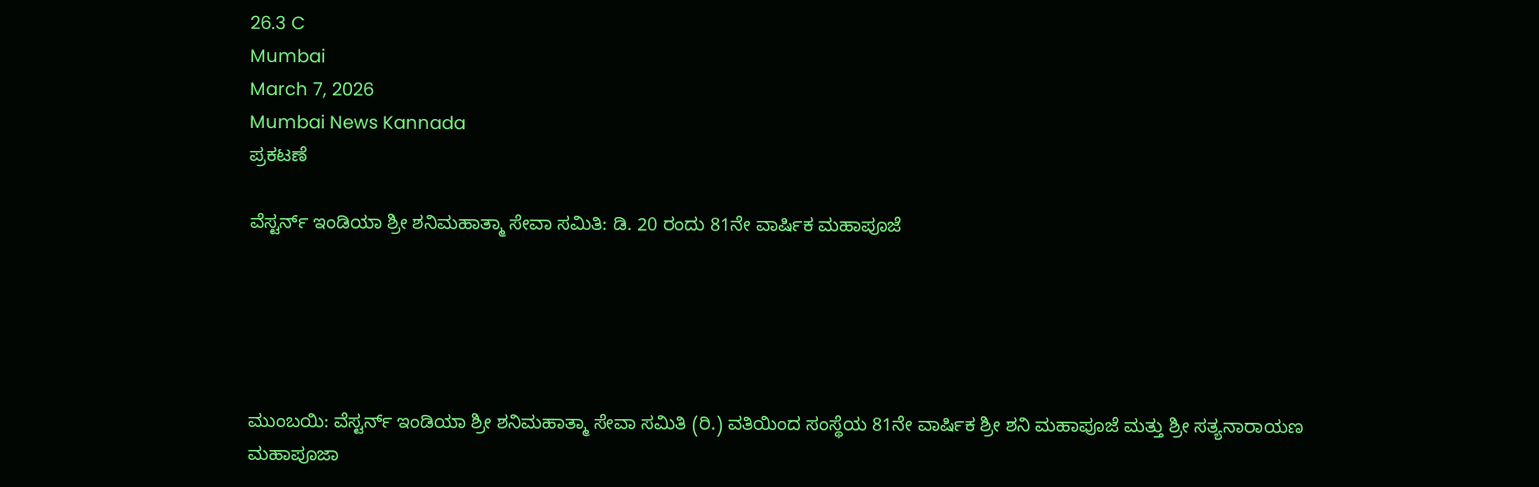26.3 C
Mumbai
March 7, 2026
Mumbai News Kannada
ಪ್ರಕಟಣೆ

ವೆಸ್ಟರ್ನ್ ಇಂಡಿಯಾ ಶ್ರೀ ಶನಿಮಹಾತ್ಮಾ ಸೇವಾ ಸಮಿತಿ: ಡಿ. 20 ರಂದು 81ನೇ ವಾರ್ಷಿಕ ಮಹಾಪೂಜೆ





ಮುಂಬಯಿ: ವೆಸ್ಟರ್ನ್ ಇಂಡಿಯಾ ಶ್ರೀ ಶನಿಮಹಾತ್ಮಾ ಸೇವಾ ಸಮಿತಿ (ರಿ.) ವತಿಯಿಂದ ಸಂಸ್ಥೆಯ 81ನೇ ವಾರ್ಷಿಕ ಶ್ರೀ ಶನಿ ಮಹಾಪೂಜೆ ಮತ್ತು ಶ್ರೀ ಸತ್ಯನಾರಾಯಣ ಮಹಾಪೂಜಾ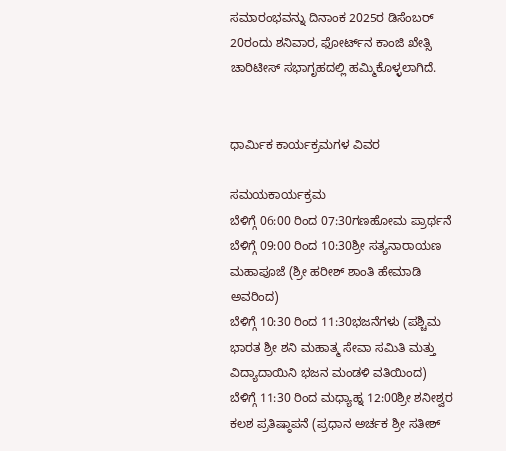ಸಮಾರಂಭವನ್ನು ದಿನಾಂಕ 2025ರ ಡಿಸೆಂಬರ್ 20ರಂದು ಶನಿವಾರ, ಫೋರ್ಟ್‌ನ ಕಾಂಜಿ ಖೇತ್ಸಿ ಚಾರಿಟೀಸ್ ಸಭಾಗೃಹದಲ್ಲಿ ಹಮ್ಮಿಕೊಳ್ಳಲಾಗಿದೆ.


ಧಾರ್ಮಿಕ ಕಾರ್ಯಕ್ರಮಗಳ ವಿವರ

ಸಮಯಕಾರ್ಯಕ್ರಮ
ಬೆಳಿಗ್ಗೆ 06:00 ರಿಂದ 07:30ಗಣಹೋಮ ಪ್ರಾರ್ಥನೆ
ಬೆಳಿಗ್ಗೆ 09:00 ರಿಂದ 10:30ಶ್ರೀ ಸತ್ಯನಾರಾಯಣ ಮಹಾಪೂಜೆ (ಶ್ರೀ ಹರೀಶ್ ಶಾಂತಿ ಹೇಮಾಡಿ ಅವರಿಂದ)
ಬೆಳಿಗ್ಗೆ 10:30 ರಿಂದ 11:30ಭಜನೆಗಳು (ಪಶ್ಚಿಮ ಭಾರತ ಶ್ರೀ ಶನಿ ಮಹಾತ್ಮ ಸೇವಾ ಸಮಿತಿ ಮತ್ತು ವಿದ್ಯಾದಾಯಿನಿ ಭಜನ ಮಂಡಳಿ ವತಿಯಿಂದ)
ಬೆಳಿಗ್ಗೆ 11:30 ರಿಂದ ಮಧ್ಯಾಹ್ನ 12:00ಶ್ರೀ ಶನೀಶ್ವರ ಕಲಶ ಪ್ರತಿಷ್ಠಾಪನೆ (ಪ್ರಧಾನ ಅರ್ಚಕ ಶ್ರೀ ಸತೀಶ್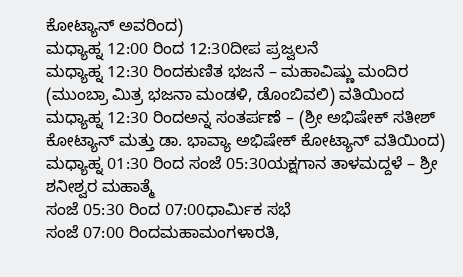ಕೋಟ್ಯಾನ್ ಅವರಿಂದ)
ಮಧ್ಯಾಹ್ನ 12:00 ರಿಂದ 12:30ದೀಪ ಪ್ರಜ್ವಲನೆ
ಮಧ್ಯಾಹ್ನ 12:30 ರಿಂದಕುಣಿತ ಭಜನೆ – ಮಹಾವಿಷ್ಣು ಮಂದಿರ (ಮುಂಬ್ರಾ ಮಿತ್ರ ಭಜನಾ ಮಂಡಳಿ, ಡೊಂಬಿವಲಿ) ವತಿಯಿಂದ
ಮಧ್ಯಾಹ್ನ 12:30 ರಿಂದಅನ್ನ ಸಂತರ್ಪಣೆ – (ಶ್ರೀ ಅಭಿಷೇಕ್ ಸತೀಶ್ ಕೋಟ್ಯಾನ್ ಮತ್ತು ಡಾ. ಭಾವ್ಯಾ ಅಭಿಷೇಕ್ ಕೋಟ್ಯಾನ್ ವತಿಯಿಂದ)
ಮಧ್ಯಾಹ್ನ 01:30 ರಿಂದ ಸಂಜೆ 05:30ಯಕ್ಷಗಾನ ತಾಳಮದ್ದಳೆ – ಶ್ರೀ ಶನೀಶ್ವರ ಮಹಾತ್ಮೆ
ಸಂಜೆ 05:30 ರಿಂದ 07:00ಧಾರ್ಮಿಕ ಸಭೆ
ಸಂಜೆ 07:00 ರಿಂದಮಹಾಮಂಗಳಾರತಿ,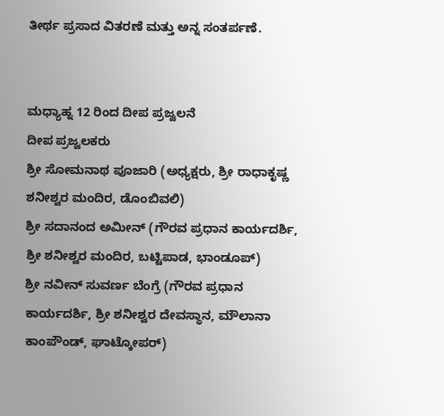ತೀರ್ಥ ಪ್ರಸಾದ ವಿತರಣೆ ಮತ್ತು ಅನ್ನ ಸಂತರ್ಪಣೆ.


ಮಧ್ಯಾಹ್ನ 12 ರಿಂದ ದೀಪ ಪ್ರಜ್ವಲನೆ
ದೀಪ ಪ್ರಜ್ವಲಕರು
ಶ್ರೀ ಸೋಮನಾಥ ಪೂಜಾರಿ (ಅಧ್ಯಕ್ಷರು, ಶ್ರೀ ರಾಧಾಕೃಷ್ಣ ಶನೀಶ್ವರ ಮಂದಿರ, ಡೊಂಬಿವಲಿ)
ಶ್ರೀ ಸದಾನಂದ ಅಮೀನ್ (ಗೌರವ ಪ್ರಧಾನ ಕಾರ್ಯದರ್ಶಿ, ಶ್ರೀ ಶನೀಶ್ವರ ಮಂದಿರ, ಬಟ್ಟಿಪಾಡ, ಭಾಂಡೂಪ್)
ಶ್ರೀ ನವೀನ್ ಸುವರ್ಣ ಬೆಂಗ್ರೆ (ಗೌರವ ಪ್ರಧಾನ ಕಾರ್ಯದರ್ಶಿ, ಶ್ರೀ ಶನೀಶ್ವರ ದೇವಸ್ಥಾನ, ಮೌಲಾನಾ ಕಾಂಪೌಂಡ್, ಘಾಟ್ಕೋಪರ್)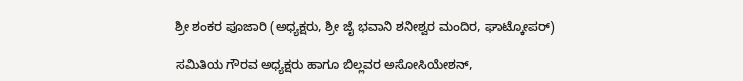ಶ್ರೀ ಶಂಕರ ಪೂಜಾರಿ (ಅಧ್ಯಕ್ಷರು, ಶ್ರೀ ಜೈ ಭವಾನಿ ಶನೀಶ್ವರ ಮಂದಿರ, ಘಾಟ್ಕೋಪರ್)

ಸಮಿತಿಯ ಗೌರವ ಅಧ್ಯಕ್ಷರು ಹಾಗೂ ಬಿಲ್ಲವರ ಅಸೋಸಿಯೇಶನ್,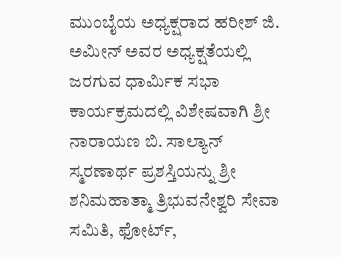ಮುಂಬೈಯ ಅಧ್ಯಕ್ಷರಾದ ಹರೀಶ್ ಜಿ. ಅಮೀನ್ ಅವರ ಅಧ್ಯಕ್ಷತೆಯಲ್ಲಿ ಜರಗುವ ಧಾರ್ಮಿಕ ಸಭಾ ಕಾರ್ಯಕ್ರಮದಲ್ಲಿ ವಿಶೇಷವಾಗಿ ಶ್ರೀ ನಾರಾಯಣ ಬಿ. ಸಾಲ್ಯಾನ್ ಸ್ಮರಣಾರ್ಥ ಪ್ರಶಸ್ತಿಯನ್ನು ಶ್ರೀ ಶನಿಮಹಾತ್ಮಾ ತ್ರಿಭುವನೇಶ್ವರಿ ಸೇವಾ ಸಮಿತಿ, ಫೋರ್ಟ್,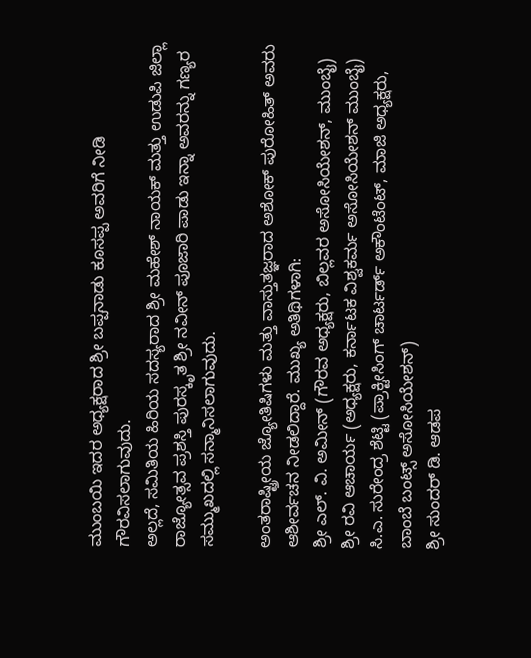ಮುಂಬಯಿ ಇದರ ಅಧ್ಯಕ್ಷರಾದ ಶ್ರೀ ಬಪ್ಪನಾಡು ಕೂಸಪ್ಪ ಅವರಿಗೆ ನೀಡಿ ಗೌರವಿಸಲಾಗುವುದು.
ಅಲ್ಲದೆ, ಸಮಿತಿಯ ಹಿರಿಯ ಸದಸ್ಯರಾದ ಶ್ರೀ ಮಹೇಶ್ ನಾಯಕ್ ಮತ್ತು ಉಡುಪಿ ಜಿಲ್ಲಾ ರಾಜ್ಯೋತ್ಸವ ಪ್ರಶಸ್ತಿ ಪುರಸ್ಕೃತ ಶ್ರೀ ನವೀನ್ ಪೂಜಾರಿ ಪಾಡು ಇನ್ನಾ ಅವರನ್ನು ಗಣ್ಯರ ಸಮ್ಮುಖದಲ್ಲಿ ಸನ್ಮಾನಿಸಲಾಗುವುದು.

ಅಂತರಾಷ್ಟ್ರೀಯ ಜ್ಯೋತಿಷಿಗಳು ಮತ್ತು ವಾಸ್ತುತಜ್ಞರಾದ ಅಶೋಕ್ ಪುರೋಹಿತ್ ಅವರು ಆಶೀರ್ವಚನ ನೀಡಲಿದ್ದಾರೆ. ಮುಖ್ಯ ಅತಿಥಿಗಳಾಗಿ:
ಶ್ರೀ ಎಲ್. ವಿ. ಅಮೀನ್ (ಗೌರವ ಅಧ್ಯಕ್ಷರು, ಬಿಲ್ಲವರ ಅಸೋಸಿಯೇಶನ್, ಮುಂಬೈ)
ಶ್ರೀ ರವಿ ಆಚಾರ್ಯ (ಅಧ್ಯಕ್ಷರು, ಕರ್ನಾಟಕ ವಿಶ್ವಕರ್ಮ ಅಸೋಸಿಯೇಶನ್ ಮುಂಬೈ)
ಸಿ.ಎ. ಸುರೇಂದ್ರ ಶೆಟ್ಟಿ (ಪ್ರಾಕ್ಟೀಸಿಂಗ್ ಚಾರ್ಟರ್ಡ್ ಅಕೌಂಟೆಂಟ್, ಮಾಜಿ ಅಧ್ಯಕ್ಷರು, ಬಾಂಬೆ ಬಂಟ್ಸ್ ಅಸೋಸಿಯೇಶನ್)
ಶ್ರೀ ಸುಂದರ್ ಡಿ. ಆಡಪ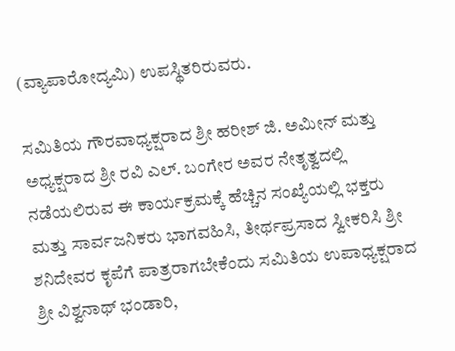(ವ್ಯಾಪಾರೋದ್ಯಮಿ) ಉಪಸ್ಥಿತರಿರುವರು.

ಸಮಿತಿಯ ಗೌರವಾಧ್ಯಕ್ಷರಾದ ಶ್ರೀ ಹರೀಶ್ ಜಿ. ಅಮೀನ್ ಮತ್ತು ಅಧ್ಯಕ್ಷರಾದ ಶ್ರೀ ರವಿ ಎಲ್. ಬಂಗೇರ ಅವರ ನೇತೃತ್ವದಲ್ಲಿ ನಡೆಯಲಿರುವ ಈ ಕಾರ್ಯಕ್ರಮಕ್ಕೆ ಹೆಚ್ಚಿನ ಸಂಖ್ಯೆಯಲ್ಲಿ ಭಕ್ತರು ಮತ್ತು ಸಾರ್ವಜನಿಕರು ಭಾಗವಹಿಸಿ, ತೀರ್ಥಪ್ರಸಾದ ಸ್ವೀಕರಿಸಿ ಶ್ರೀ ಶನಿದೇವರ ಕೃಪೆಗೆ ಪಾತ್ರರಾಗಬೇಕೆಂದು ಸಮಿತಿಯ ಉಪಾಧ್ಯಕ್ಷರಾದ ಶ್ರೀ ವಿಶ್ವನಾಥ್ ಭಂಡಾರಿ,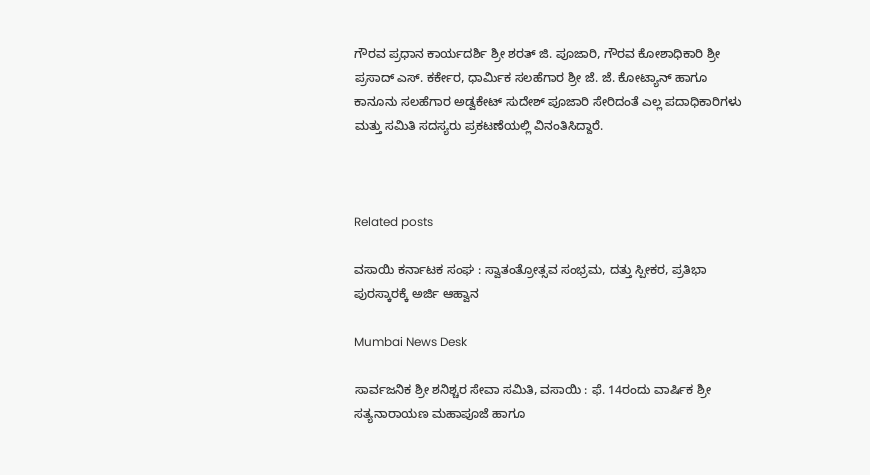ಗೌರವ ಪ್ರಧಾನ ಕಾರ್ಯದರ್ಶಿ ಶ್ರೀ ಶರತ್ ಜಿ. ಪೂಜಾರಿ, ಗೌರವ ಕೋಶಾಧಿಕಾರಿ ಶ್ರೀ ಪ್ರಸಾದ್ ಎಸ್. ಕರ್ಕೇರ, ಧಾರ್ಮಿಕ ಸಲಹೆಗಾರ ಶ್ರೀ ಜೆ. ಜೆ. ಕೋಟ್ಯಾನ್ ಹಾಗೂ ಕಾನೂನು ಸಲಹೆಗಾರ ಅಡ್ವಕೇಟ್ ಸುದೇಶ್ ಪೂಜಾರಿ ಸೇರಿದಂತೆ ಎಲ್ಲ ಪದಾಧಿಕಾರಿಗಳು ಮತ್ತು ಸಮಿತಿ ಸದಸ್ಯರು ಪ್ರಕಟಣೆಯಲ್ಲಿ ವಿನಂತಿಸಿದ್ದಾರೆ.



Related posts

ವಸಾಯಿ ಕರ್ನಾಟಕ ಸಂಘ : ಸ್ವಾತಂತ್ರೋತ್ಸವ ಸಂಭ್ರಮ, ದತ್ತು ಸ್ಪೀಕರ, ಪ್ರತಿಭಾ ಪುರಸ್ಕಾರಕ್ಕೆ ಅರ್ಜಿ ಆಹ್ವಾನ

Mumbai News Desk

ಸಾರ್ವಜನಿಕ ಶ್ರೀ ಶನಿಶ್ಚರ ಸೇವಾ ಸಮಿತಿ, ವಸಾಯಿ : ಫೆ. 14ರಂದು ವಾರ್ಷಿಕ ಶ್ರೀ ಸತ್ಯನಾರಾಯಣ ಮಹಾಪೂಜೆ ಹಾಗೂ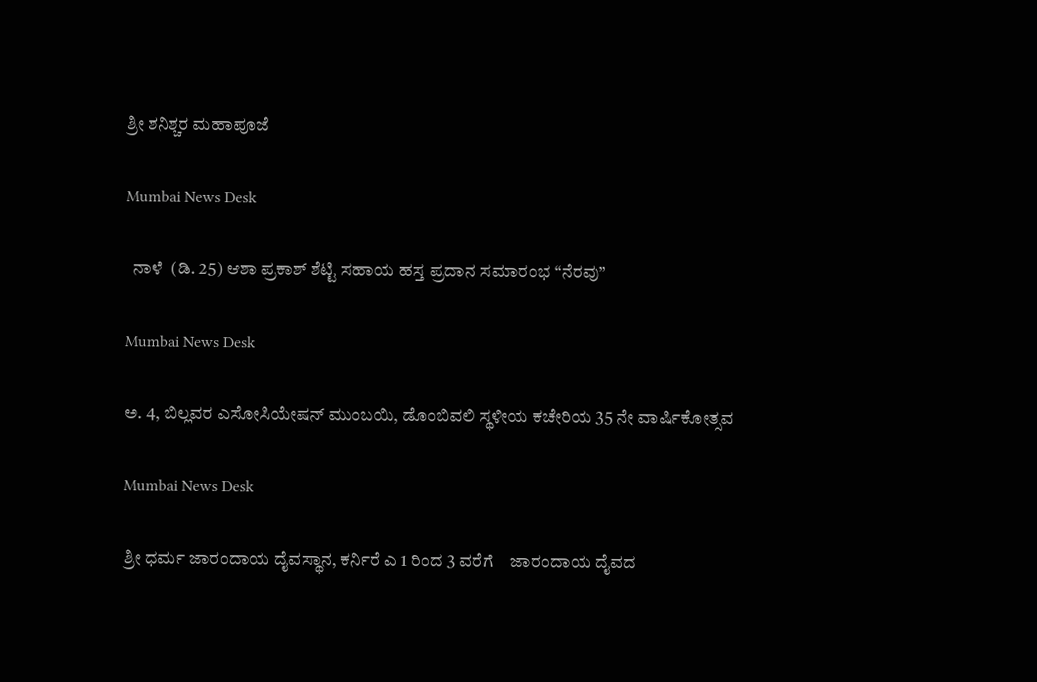ಶ್ರೀ ಶನಿಶ್ಚರ ಮಹಾಪೂಜೆ

Mumbai News Desk

  ನಾಳೆ  (ಡಿ. 25) ಆಶಾ ಪ್ರಕಾಶ್ ಶೆಟ್ಟಿ ಸಹಾಯ ಹಸ್ತ ಪ್ರದಾನ ಸಮಾರಂಭ “ನೆರವು”

Mumbai News Desk

ಅ. 4, ಬಿಲ್ಲವರ ಎಸೋಸಿಯೇಷನ್ ಮುಂಬಯಿ, ಡೊಂಬಿವಲಿ ಸ್ಥಳೀಯ ಕಚೇರಿಯ 35 ನೇ ವಾರ್ಷಿಕೋತ್ಸವ

Mumbai News Desk

ಶ್ರೀ ಧರ್ಮ ಜಾರಂದಾಯ ದೈವಸ್ಥಾನ, ಕರ್ನಿರೆ ಎ 1 ರಿಂದ 3 ವರೆಗೆ    ಜಾರಂದಾಯ ದೈವದ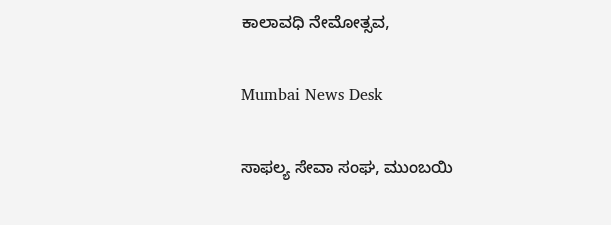ಕಾಲಾವಧಿ ನೇಮೋತ್ಸವ,

Mumbai News Desk

ಸಾಫಲ್ಯ ಸೇವಾ ಸಂಘ, ಮುಂಬಯಿ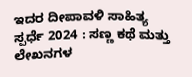ಇದರ ದೀಪಾವಳಿ ಸಾಹಿತ್ಯ ಸ್ಪರ್ಧೆ 2024 : ಸಣ್ಣ ಕಥೆ ಮತ್ತು ಲೇಖನಗಳ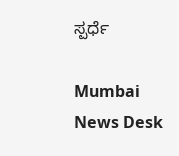ಸ್ಪರ್ಧೆ

Mumbai News Desk